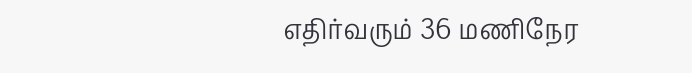எதிர்வரும் 36 மணிநேர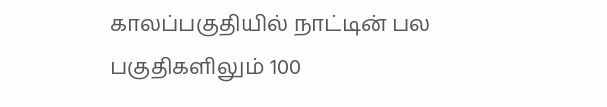காலப்பகுதியில் நாட்டின் பல பகுதிகளிலும் 100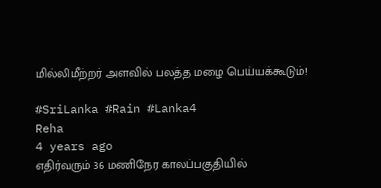மில்லிமீற்றர் அளவில் பலத்த மழை பெய்யக்கூடும்!

#SriLanka #Rain #Lanka4
Reha
4 years ago
எதிர்வரும் 36 மணிநேர காலப்பகுதியில்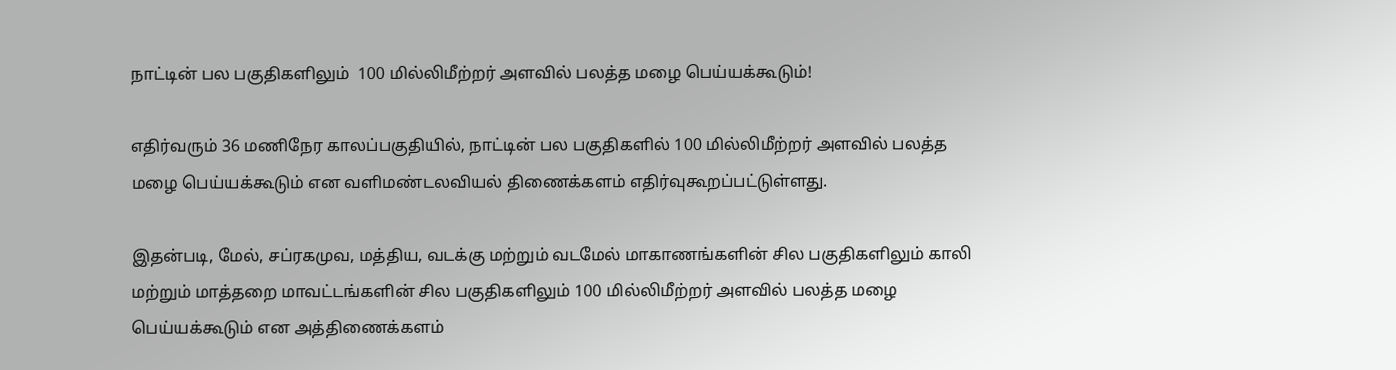நாட்டின் பல பகுதிகளிலும்  100 மில்லிமீற்றர் அளவில் பலத்த மழை பெய்யக்கூடும்!

எதிர்வரும் 36 மணிநேர காலப்பகுதியில், நாட்டின் பல பகுதிகளில் 100 மில்லிமீற்றர் அளவில் பலத்த மழை பெய்யக்கூடும் என வளிமண்டலவியல் திணைக்களம் எதிர்வுகூறப்பட்டுள்ளது.

இதன்படி, மேல், சப்ரகமுவ, மத்திய, வடக்கு மற்றும் வடமேல் மாகாணங்களின் சில பகுதிகளிலும் காலி மற்றும் மாத்தறை மாவட்டங்களின் சில பகுதிகளிலும் 100 மில்லிமீற்றர் அளவில் பலத்த மழை பெய்யக்கூடும் என அத்திணைக்களம்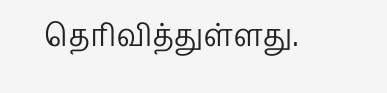தெரிவித்துள்ளது.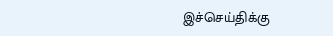இச்செய்திக்கு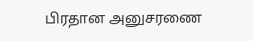பிரதான அனுசரணை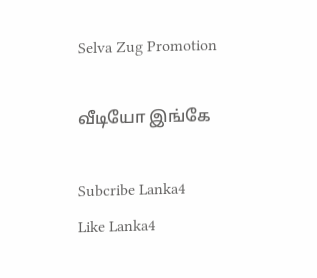Selva Zug Promotion

வீடியோ இங்கே

Subcribe Lanka4
Like Lanka4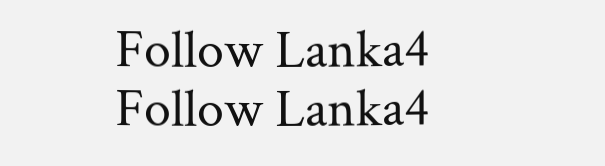Follow Lanka4
Follow Lanka4